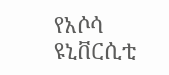የአሶሳ ዩኒቨርሲቲ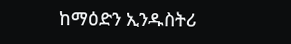ከማዕድን ኢንዱስትሪ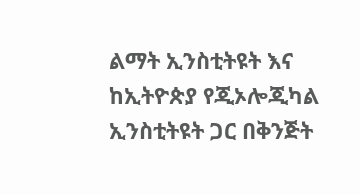ልማት ኢንስቲትዩት እና ከኢትዮጵያ የጂኦሎጂካል ኢንስቲትዩት ጋር በቅንጅት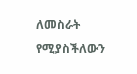ለመስራት የሚያስችለውን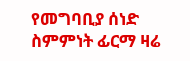የመግባቢያ ሰነድ ስምምነት ፊርማ ዛሬ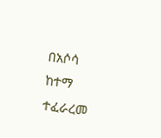በአሶሳ ከተማ ተፈራረመ